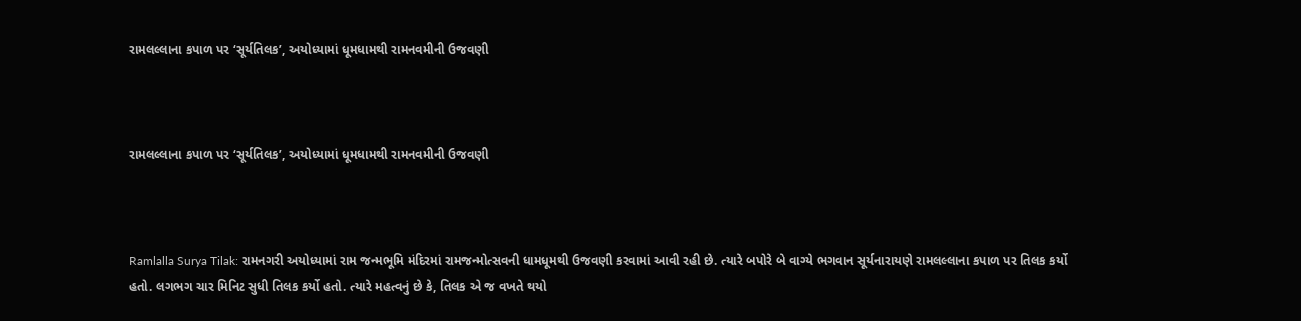રામલલ્લાના કપાળ પર ‘સૂર્યતિલક’, અયોધ્યામાં ધૂમધામથી રામનવમીની ઉજવણી



રામલલ્લાના કપાળ પર ‘સૂર્યતિલક’, અયોધ્યામાં ધૂમધામથી રામનવમીની ઉજવણી



Ramlalla Surya Tilak: રામનગરી અયોધ્યામાં રામ જન્મભૂમિ મંદિરમાં રામજન્મોત્સવની ધામધૂમથી ઉજવણી કરવામાં આવી રહી છે. ત્યારે બપોરે બે વાગ્યે ભગવાન સૂર્યનારાયણે રામલલ્લાના કપાળ પર તિલક કર્યો હતો. લગભગ ચાર મિનિટ સુધી તિલક કર્યો હતો. ત્યારે મહત્વનું છે કે, તિલક એ જ વખતે થયો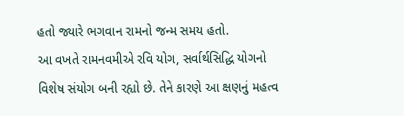હતો જ્યારે ભગવાન રામનો જન્મ સમય હતો.
આ વખતે રામનવમીએ રવિ યોગ, સર્વાર્થસિદ્ધિ યોગનો વિશેષ સંયોગ બની રહ્યો છે. તેને કારણે આ ક્ષણનું મહત્વ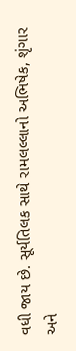વધી જાય છે. સૂર્યતિલક સાથે રામલલ્લાનો અભિષેક, શૃંગાર અને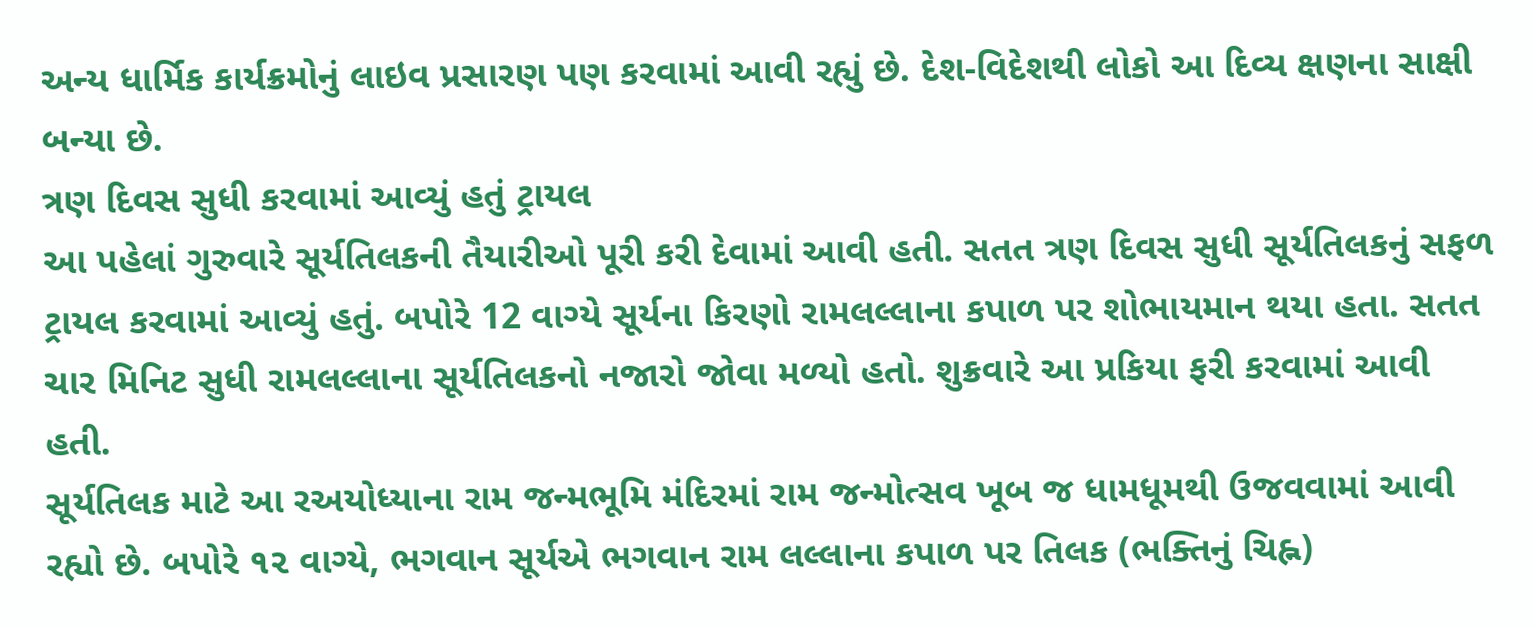અન્ય ધાર્મિક કાર્યક્રમોનું લાઇવ પ્રસારણ પણ કરવામાં આવી રહ્યું છે. દેશ-વિદેશથી લોકો આ દિવ્ય ક્ષણના સાક્ષી બન્યા છે.
ત્રણ દિવસ સુધી કરવામાં આવ્યું હતું ટ્રાયલ
આ પહેલાં ગુરુવારે સૂર્યતિલકની તૈયારીઓ પૂરી કરી દેવામાં આવી હતી. સતત ત્રણ દિવસ સુધી સૂર્યતિલકનું સફળ ટ્રાયલ કરવામાં આવ્યું હતું. બપોરે 12 વાગ્યે સૂર્યના કિરણો રામલલ્લાના કપાળ પર શોભાયમાન થયા હતા. સતત ચાર મિનિટ સુધી રામલલ્લાના સૂર્યતિલકનો નજારો જોવા મળ્યો હતો. શુક્રવારે આ પ્રકિયા ફરી કરવામાં આવી હતી.
સૂર્યતિલક માટે આ રઅયોધ્યાના રામ જન્મભૂમિ મંદિરમાં રામ જન્મોત્સવ ખૂબ જ ધામધૂમથી ઉજવવામાં આવી રહ્યો છે. બપોરે ૧૨ વાગ્યે, ભગવાન સૂર્યએ ભગવાન રામ લલ્લાના કપાળ પર તિલક (ભક્તિનું ચિહ્ન)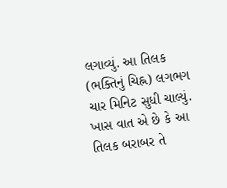લગાવ્યું. આ તિલક (ભક્તિનું ચિહ્ન) લગભગ ચાર મિનિટ સુધી ચાલ્યું. ખાસ વાત એ છે કે આ તિલક બરાબર તે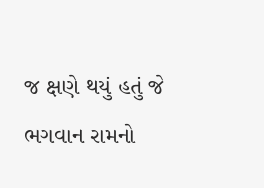જ ક્ષણે થયું હતું જે ભગવાન રામનો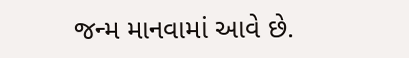જન્મ માનવામાં આવે છે.